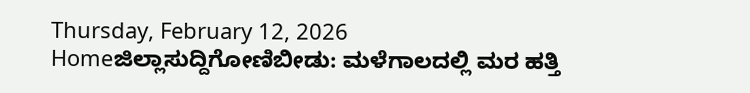Thursday, February 12, 2026
Homeಜಿಲ್ಲಾಸುದ್ದಿಗೋಣಿಬೀಡು: ಮಳೆಗಾಲದಲ್ಲಿ ಮರ ಹತ್ತಿ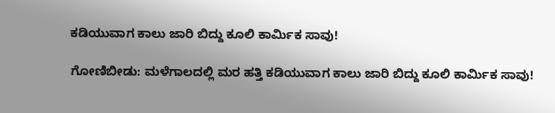ಕಡಿಯುವಾಗ ಕಾಲು ಜಾರಿ ಬಿದ್ದು ಕೂಲಿ ಕಾರ್ಮಿಕ ಸಾವು!

ಗೋಣಿಬೀಡು: ಮಳೆಗಾಲದಲ್ಲಿ ಮರ ಹತ್ತಿ ಕಡಿಯುವಾಗ ಕಾಲು ಜಾರಿ ಬಿದ್ದು ಕೂಲಿ ಕಾರ್ಮಿಕ ಸಾವು!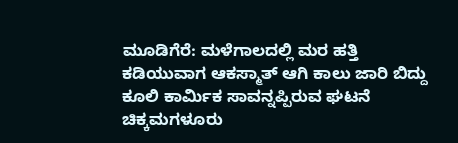ಮೂಡಿಗೆರೆ: ಮಳೆಗಾಲದಲ್ಲಿ ಮರ ಹತ್ತಿ ಕಡಿಯುವಾಗ ಆಕಸ್ಮಾತ್‌ ಆಗಿ ಕಾಲು ಜಾರಿ ಬಿದ್ದು ಕೂಲಿ ಕಾರ್ಮಿಕ ಸಾವನ್ನಪ್ಪಿರುವ ಘಟನೆ ಚಿಕ್ಕಮಗಳೂರು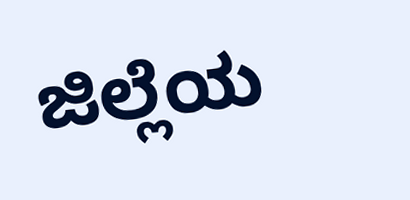ಜಿಲ್ಲೆಯ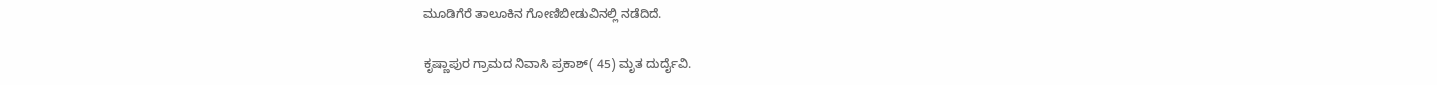ಮೂಡಿಗೆರೆ ತಾಲೂಕಿನ ಗೋಣಿಬೀಡುವಿನಲ್ಲಿ ನಡೆದಿದೆ.

ಕೃಷ್ಣಾಪುರ ಗ್ರಾಮದ ನಿವಾಸಿ ಪ್ರಕಾಶ್( 45) ಮೃತ ದುರ್ದೈವಿ.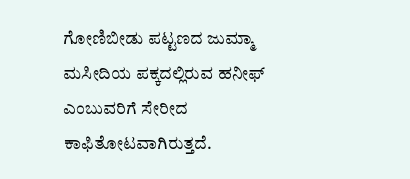ಗೋಣಿಬೀಡು ಪಟ್ಟಣದ ಜುಮ್ಮಾ ಮಸೀದಿಯ ಪಕ್ಕದಲ್ಲಿರುವ ಹನೀಫ್‌ ಎಂಬುವರಿಗೆ ಸೇರೀದ ಕಾಫಿತೋಟವಾಗಿರುತ್ತದೆ.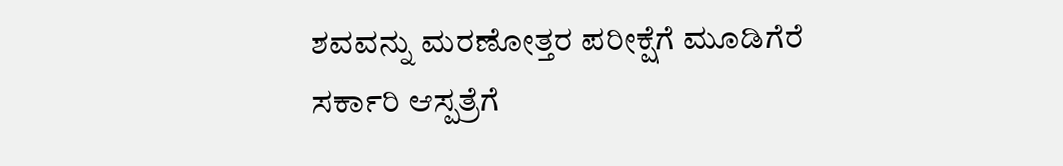ಶವವನ್ನು ಮರಣೋತ್ತರ ಪರೀಕ್ಷೆಗೆ ಮೂಡಿಗೆರೆ ಸರ್ಕಾರಿ ಆಸ್ಪತ್ರೆಗೆ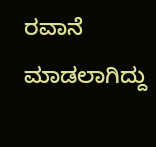ರವಾನೆ ಮಾಡಲಾಗಿದ್ದು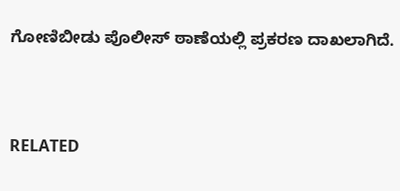ಗೋಣಿಬೀಡು ಪೊಲೀಸ್ ಠಾಣೆಯಲ್ಲಿ ಪ್ರಕರಣ ದಾಖಲಾಗಿದೆ.


RELATED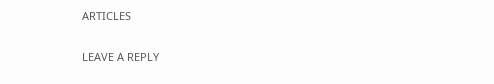ARTICLES

LEAVE A REPLY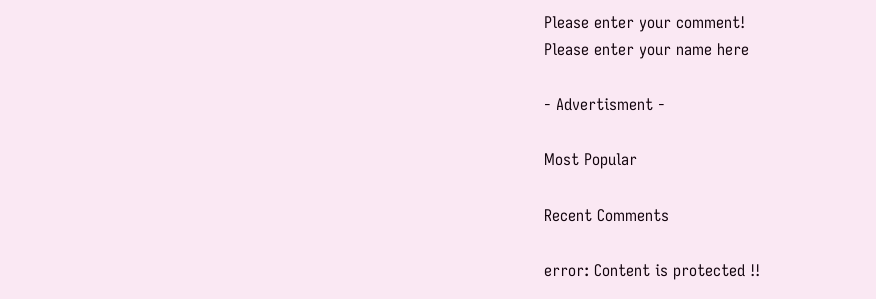Please enter your comment!
Please enter your name here

- Advertisment -

Most Popular

Recent Comments

error: Content is protected !!